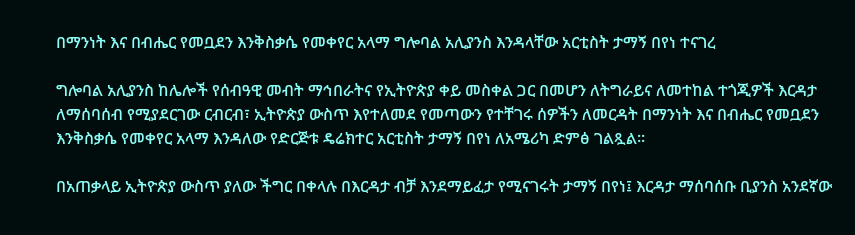በማንነት እና በብሔር የመቧደን እንቅስቃሴ የመቀየር አላማ ግሎባል አሊያንስ እንዳላቸው አርቲስት ታማኝ በየነ ተናገረ

ግሎባል አሊያንስ ከሌሎች የሰብዓዊ መብት ማኅበራትና የኢትዮጵያ ቀይ መስቀል ጋር በመሆን ለትግራይና ለመተከል ተጎጂዎች እርዳታ ለማሰባሰብ የሚያደርገው ርብርብ፣ ኢትዮጵያ ውስጥ እየተለመደ የመጣውን የተቸገሩ ሰዎችን ለመርዳት በማንነት እና በብሔር የመቧደን እንቅስቃሴ የመቀየር አላማ እንዳለው የድርጅቱ ዴሬክተር አርቲስት ታማኝ በየነ ለአሜሪካ ድምፅ ገልጿል።

በአጠቃላይ ኢትዮጵያ ውስጥ ያለው ችግር በቀላሉ በእርዳታ ብቻ እንደማይፈታ የሚናገሩት ታማኝ በየነ፤ እርዳታ ማሰባሰቡ ቢያንስ አንደኛው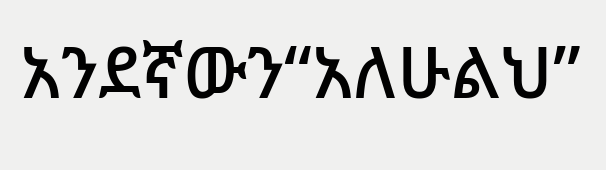አንደኛውን“አለሁልህ”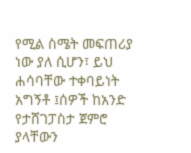የሚል ስሜት መፍጠሪያ ነው ያለ ሲሆን፣ ይህ ሐሳባቸው ተቀባይነት አግኝቶ ፤ሰዎች ከአንድ የታሸገፓስታ ጀምሮ ያላቸውን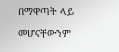በማዋጣት ላይ መሆናቸውንም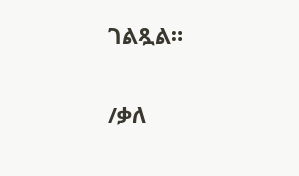ገልጿል።

/ቃለ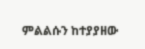ምልልሱን ከተያያዘው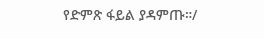የድምጽ ፋይል ያዳምጡ።/